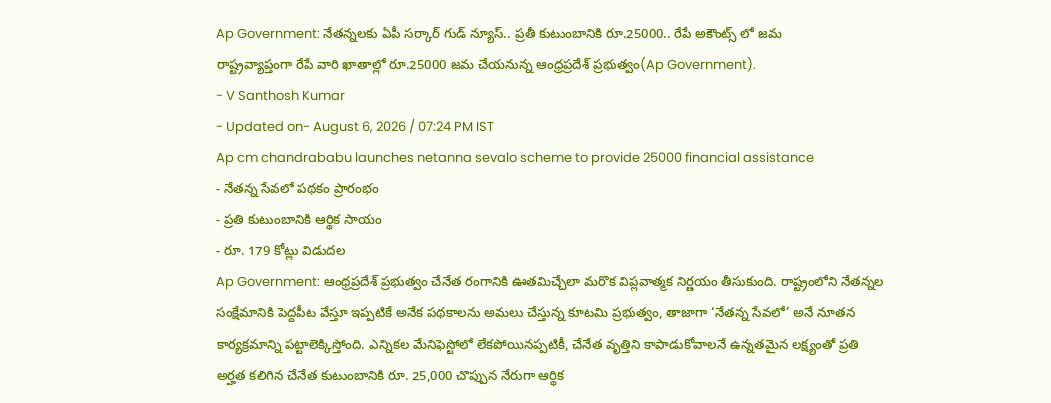Ap Government: నేతన్నలకు ఏపీ సర్కార్ గుడ్ న్యూస్.. ప్రతీ కుటుంబానికి రూ.25000.. రేపే అకౌంట్స్ లో జమ
రాష్ట్రవ్యాప్తంగా రేపే వారి ఖాతాల్లో రూ.25000 జమ చేయనున్న ఆంధ్రప్రదేశ్ ప్రభుత్వం(Ap Government).
- V Santhosh Kumar
- Updated on- August 6, 2026 / 07:24 PM IST
Ap cm chandrababu launches netanna sevalo scheme to provide 25000 financial assistance
- నేతన్న సేవలో పథకం ప్రారంభం
- ప్రతి కుటుంబానికి ఆర్థిక సాయం
- రూ. 179 కోట్లు విడుదల
Ap Government: ఆంధ్రప్రదేశ్ ప్రభుత్వం చేనేత రంగానికి ఊతమిచ్చేలా మరొక విప్లవాత్మక నిర్ణయం తీసుకుంది. రాష్ట్రంలోని నేతన్నల సంక్షేమానికి పెద్దపీట వేస్తూ ఇప్పటికే అనేక పథకాలను అమలు చేస్తున్న కూటమి ప్రభుత్వం, తాజాగా ‘నేతన్న సేవలో’ అనే నూతన కార్యక్రమాన్ని పట్టాలెక్కిస్తోంది. ఎన్నికల మేనిఫెస్టోలో లేకపోయినప్పటికీ, చేనేత వృత్తిని కాపాడుకోవాలనే ఉన్నతమైన లక్ష్యంతో ప్రతి అర్హత కలిగిన చేనేత కుటుంబానికి రూ. 25,000 చొప్పున నేరుగా ఆర్థిక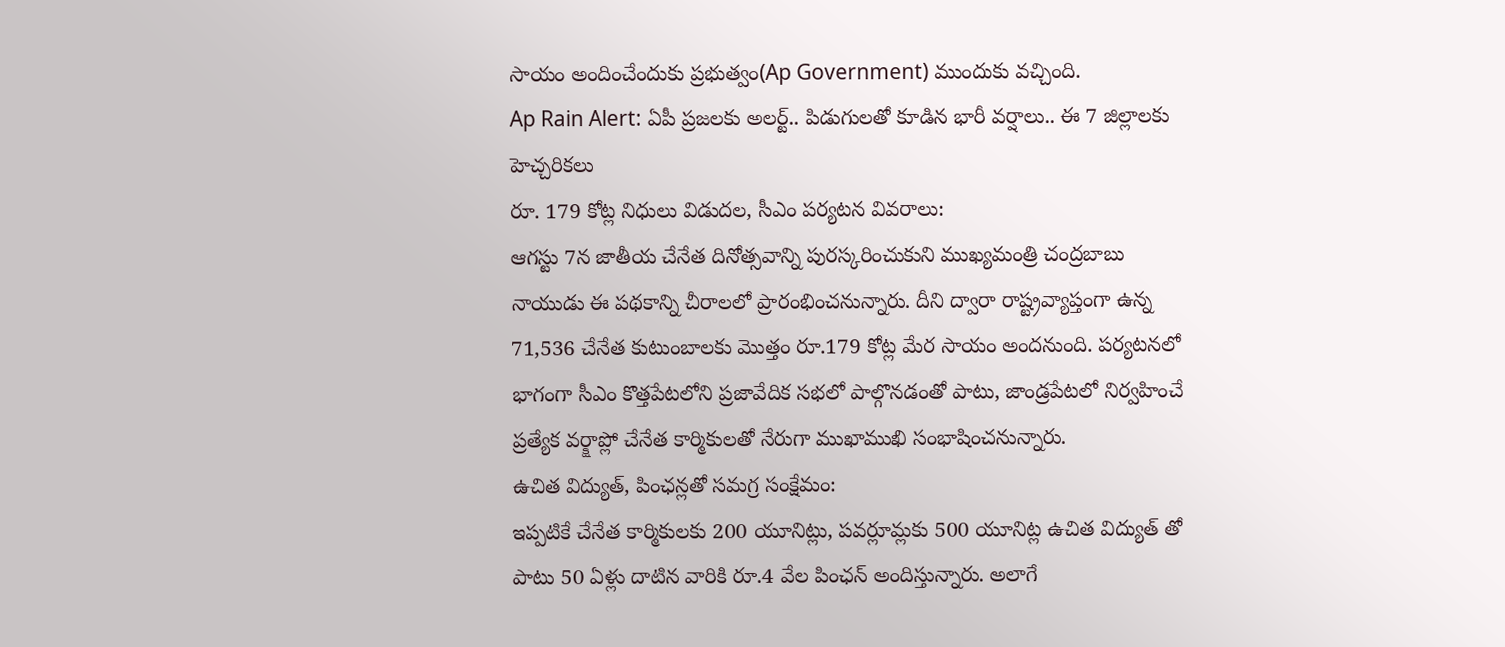సాయం అందించేందుకు ప్రభుత్వం(Ap Government) ముందుకు వచ్చింది.
Ap Rain Alert: ఏపీ ప్రజలకు అలర్ట్.. పిడుగులతో కూడిన భారీ వర్షాలు.. ఈ 7 జిల్లాలకు హెచ్చరికలు
రూ. 179 కోట్ల నిధులు విడుదల, సీఎం పర్యటన వివరాలు:
ఆగస్టు 7న జాతీయ చేనేత దినోత్సవాన్ని పురస్కరించుకుని ముఖ్యమంత్రి చంద్రబాబు నాయుడు ఈ పథకాన్ని చీరాలలో ప్రారంభించనున్నారు. దీని ద్వారా రాష్ట్రవ్యాప్తంగా ఉన్న 71,536 చేనేత కుటుంబాలకు మొత్తం రూ.179 కోట్ల మేర సాయం అందనుంది. పర్యటనలో భాగంగా సీఎం కొత్తపేటలోని ప్రజావేదిక సభలో పాల్గొనడంతో పాటు, జాండ్రపేటలో నిర్వహించే ప్రత్యేక వర్క్షాప్లో చేనేత కార్మికులతో నేరుగా ముఖాముఖి సంభాషించనున్నారు.
ఉచిత విద్యుత్, పింఛన్లతో సమగ్ర సంక్షేమం:
ఇప్పటికే చేనేత కార్మికులకు 200 యూనిట్లు, పవర్లూమ్లకు 500 యూనిట్ల ఉచిత విద్యుత్ తో పాటు 50 ఏళ్లు దాటిన వారికి రూ.4 వేల పింఛన్ అందిస్తున్నారు. అలాగే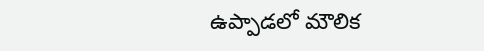ఉప్పాడలో మౌలిక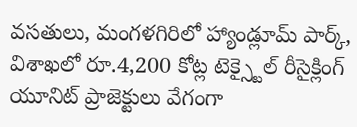వసతులు, మంగళగిరిలో హ్యాండ్లూమ్ పార్క్, విశాఖలో రూ.4,200 కోట్ల టెక్స్టైల్ రీసైక్లింగ్ యూనిట్ ప్రాజెక్టులు వేగంగా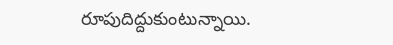రూపుదిద్దుకుంటున్నాయి.